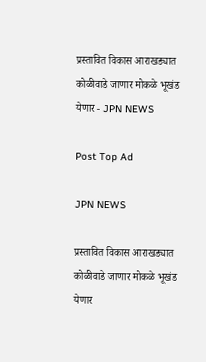प्रस्तावित विकास आराखड्यात कोळीवाडे जाणार मोकळे भूखंड येणार - JPN NEWS

Post Top Ad

JPN NEWS

प्रस्तावित विकास आराखड्यात कोळीवाडे जाणार मोकळे भूखंड येणार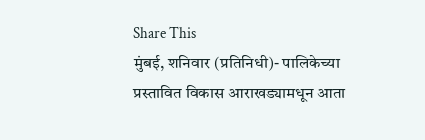Share This
मुंबई, शनिवार (प्रतिनिधी)- पालिकेच्या प्रस्तावित विकास आराखड्यामधून आता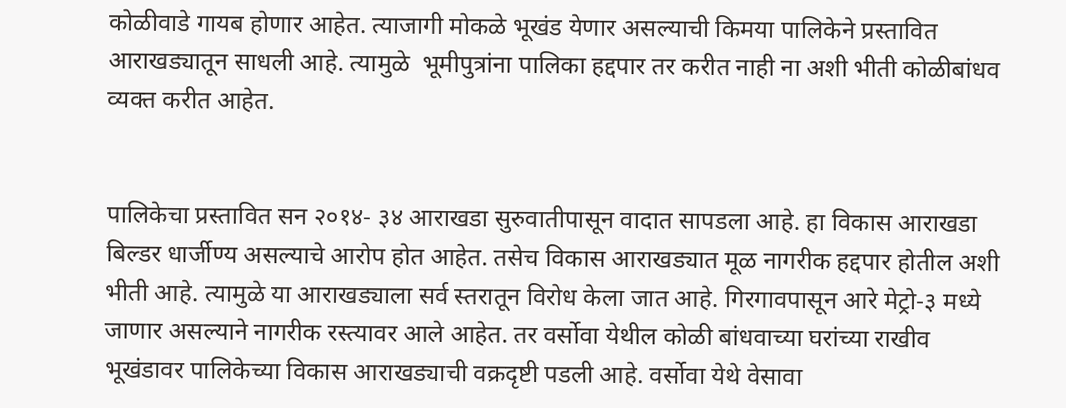कोळीवाडे गायब होणार आहेत. त्याजागी मोकळे भूखंड येणार असल्याची किमया पालिकेने प्रस्तावित आराखड्यातून साधली आहे. त्यामुळे  भूमीपुत्रांना पालिका हद्दपार तर करीत नाही ना अशी भीती कोळीबांधव व्यक्त करीत आहेत.


पालिकेचा प्रस्तावित सन २०१४- ३४ आराखडा सुरुवातीपासून वादात सापडला आहे. हा विकास आराखडा बिल्डर धार्जीण्य असल्याचे आरोप होत आहेत. तसेच विकास आराखड्यात मूळ नागरीक हद्दपार होतील अशी भीती आहे. त्यामुळे या आराखड्याला सर्व स्तरातून विरोध केला जात आहे. गिरगावपासून आरे मेट्रो-३ मध्ये जाणार असल्याने नागरीक रस्त्यावर आले आहेत. तर वर्सोवा येथील कोळी बांधवाच्या घरांच्या राखीव भूखंडावर पालिकेच्या विकास आराखड्याची वक्रदृष्टी पडली आहे. वर्सोवा येथे वेसावा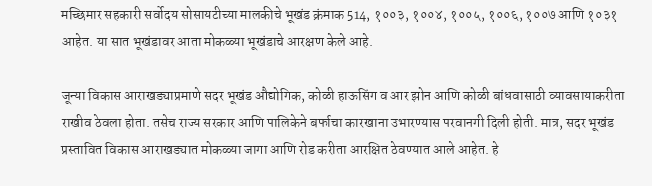मच्छिमार सहकारी सर्वोदय सोसायटीच्या मालकीचे भूखंड क्रंमाक 514, १००३, १००४, १००५, १००६, १००७ आणि १०३१ आहेत. या सात भूखंडावर आता मोकळ्या भूखंडाचे आरक्षण केले आहे.

जून्या विकास आराखड्याप्रमाणे सदर भूखंड औद्योगिक, कोळी हाऊसिंग व आर झोन आणि कोळी बांधवासाठी व्यावसायाकरीता राखीव ठेवला होता. तसेच राज्य सरकार आणि पालिकेने बर्फाचा कारखाना उभारण्यास परवानगी दिली होती. मात्र, सदर भूखंड प्रस्तावित विकास आराखड्यात मोकळ्या जागा आणि रोड करीता आरक्षित ठेवण्यात आले आहेत. हे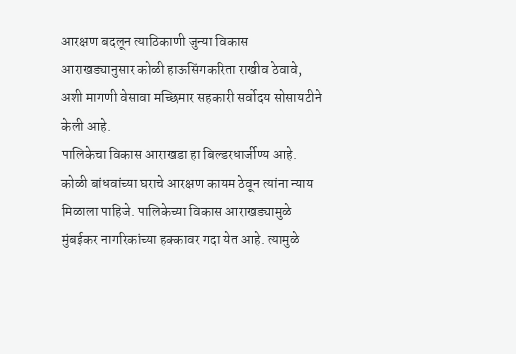आरक्षण बदलून त्याठिकाणी जुन्या विकास आराखड्यानुसार कोळी हाऊसिंगकरिता राखीव ठेवावे, अशी मागणी वेसावा मच्छिमार सहकारी सर्वोदय सोसायटीने केली आहे.
पालिकेचा विकास आराखडा हा बिल्डरधार्जीण्य आहे. कोळी बांधवांच्या घराचे आरक्षण कायम ठेवून त्यांना न्याय मिळाला पाहिजे. पालिकेच्या विकास आराखड्यामुळे मुंबईकर नागरिकांच्या हक्कावर गदा येत आहे. त्यामुळे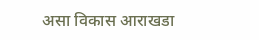असा विकास आराखडा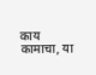काय कामाचा, या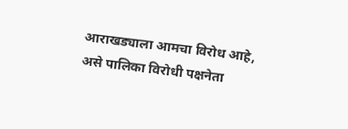आराखड्याला आमचा विरोध आहे, असे पालिका विरोधी पक्षनेता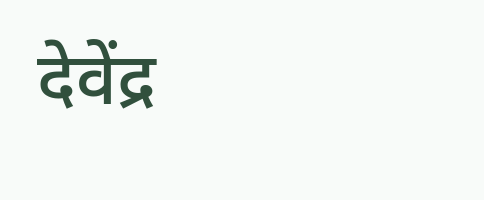देवेंद्र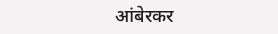आंबेरकर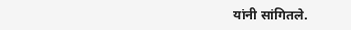यांनी सांगितले.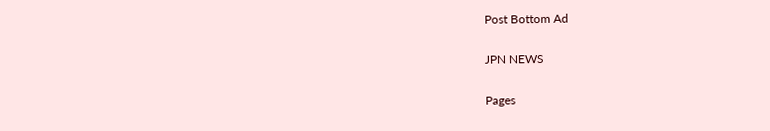Post Bottom Ad

JPN NEWS

Pages